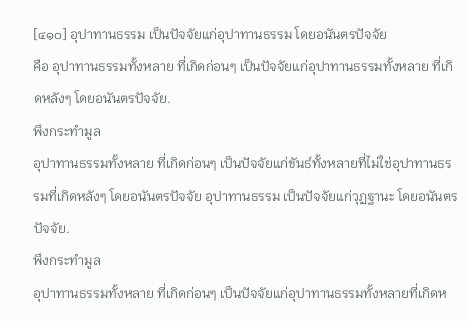[๔๑๐] อุปาทานธรรม เป็นปัจจัยแก่อุปาทานธรรม โดยอนันตรปัจจัย
คือ อุปาทานธรรมทั้งหลาย ที่เกิดก่อนๆ เป็นปัจจัยแก่อุปาทานธรรมทั้งหลาย ที่เกิดหลังๆ โดยอนันตรปัจจัย.
พึงกระทำมูล
อุปาทานธรรมทั้งหลาย ที่เกิดก่อนๆ เป็นปัจจัยแก่ขันธ์ทั้งหลายที่ไม่ใช่อุปาทานธรรมที่เกิดหลังๆ โดยอนันตรปัจจัย อุปาทานธรรม เป็นปัจจัยแก่วุฏฐานะ โดยอนันตรปัจจัย.
พึงกระทำมูล
อุปาทานธรรมทั้งหลาย ที่เกิดก่อนๆ เป็นปัจจัยแก่อุปาทานธรรมทั้งหลายที่เกิดห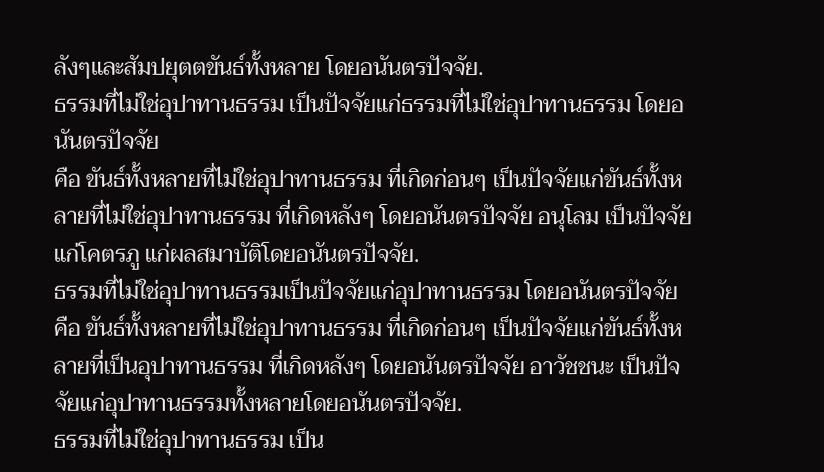ลังๆและสัมปยุตตขันธ์ทั้งหลาย โดยอนันตรปัจจัย.
ธรรมที่ไม่ใช่อุปาทานธรรม เป็นปัจจัยแก่ธรรมที่ไม่ใช่อุปาทานธรรม โดยอนันตรปัจจัย
คือ ขันธ์ทั้งหลายที่ไม่ใช่อุปาทานธรรม ที่เกิดก่อนๆ เป็นปัจจัยแก่ขันธ์ทั้งหลายที่ไม่ใช่อุปาทานธรรม ที่เกิดหลังๆ โดยอนันตรปัจจัย อนุโลม เป็นปัจจัยแก่โคตรภู แก่ผลสมาบัติโดยอนันตรปัจจัย.
ธรรมที่ไม่ใช่อุปาทานธรรมเป็นปัจจัยแก่อุปาทานธรรม โดยอนันตรปัจจัย
คือ ขันธ์ทั้งหลายที่ไม่ใช่อุปาทานธรรม ที่เกิดก่อนๆ เป็นปัจจัยแก่ขันธ์ทั้งหลายที่เป็นอุปาทานธรรม ที่เกิดหลังๆ โดยอนันตรปัจจัย อาวัชชนะ เป็นปัจจัยแก่อุปาทานธรรมทั้งหลายโดยอนันตรปัจจัย.
ธรรมที่ไม่ใช่อุปาทานธรรม เป็น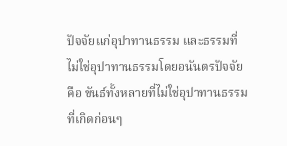ปัจจัยแก่อุปาทานธรรม และธรรมที่ไม่ใช่อุปาทานธรรมโดยอนันตรปัจจัย
คือ ขันธ์ทั้งหลายที่ไม่ใช่อุปาทานธรรม ที่เกิดก่อนๆ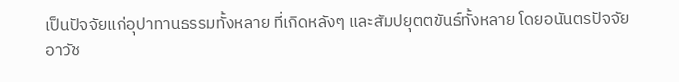เป็นปัจจัยแก่อุปาทานธรรมทั้งหลาย ที่เกิดหลังๆ และสัมปยุตตขันธ์ทั้งหลาย โดยอนันตรปัจจัย
อาวัช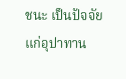ชนะ เป็นปัจจัยแก่อุปาทาน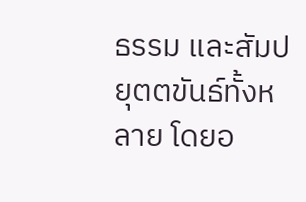ธรรม และสัมปยุตตขันธ์ทั้งหลาย โดยอ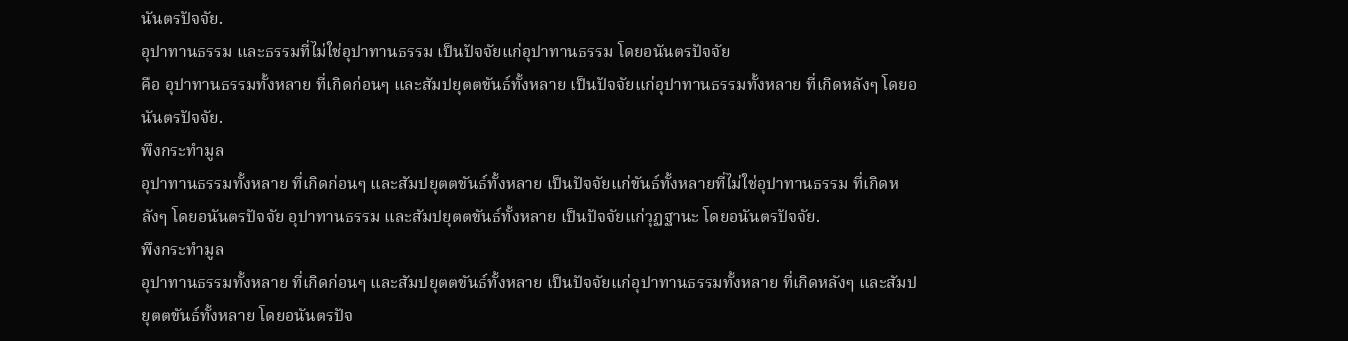นันตรปัจจัย.
อุปาทานธรรม และธรรมที่ไม่ใช่อุปาทานธรรม เป็นปัจจัยแก่อุปาทานธรรม โดยอนันตรปัจจัย
คือ อุปาทานธรรมทั้งหลาย ที่เกิดก่อนๆ และสัมปยุตตขันธ์ทั้งหลาย เป็นปัจจัยแก่อุปาทานธรรมทั้งหลาย ที่เกิดหลังๆ โดยอนันตรปัจจัย.
พึงกระทำมูล
อุปาทานธรรมทั้งหลาย ที่เกิดก่อนๆ และสัมปยุตตขันธ์ทั้งหลาย เป็นปัจจัยแก่ขันธ์ทั้งหลายที่ไม่ใช่อุปาทานธรรม ที่เกิดหลังๆ โดยอนันตรปัจจัย อุปาทานธรรม และสัมปยุตตขันธ์ทั้งหลาย เป็นปัจจัยแก่วุฏฐานะ โดยอนันตรปัจจัย.
พึงกระทำมูล
อุปาทานธรรมทั้งหลาย ที่เกิดก่อนๆ และสัมปยุตตขันธ์ทั้งหลาย เป็นปัจจัยแก่อุปาทานธรรมทั้งหลาย ที่เกิดหลังๆ และสัมปยุตตขันธ์ทั้งหลาย โดยอนันตรปัจ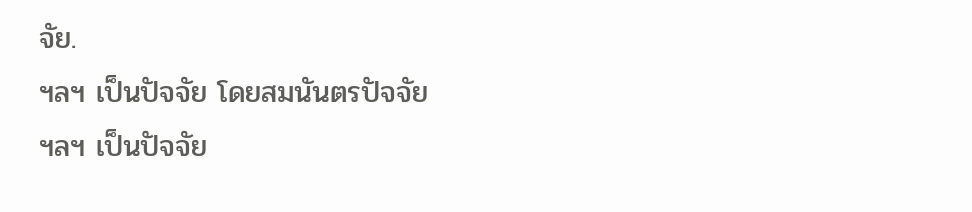จัย.
ฯลฯ เป็นปัจจัย โดยสมนันตรปัจจัย
ฯลฯ เป็นปัจจัย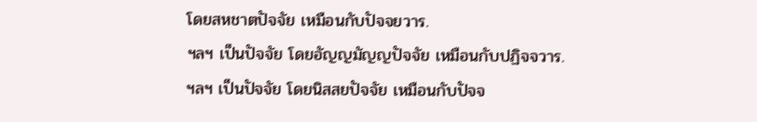โดยสหชาตปัจจัย เหมือนกับปัจจยวาร.
ฯลฯ เป็นปัจจัย โดยอัญญมัญญปัจจัย เหมือนกับปฏิจจวาร.
ฯลฯ เป็นปัจจัย โดยนิสสยปัจจัย เหมือนกับปัจจ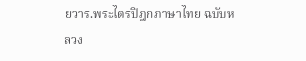ยวาร.พระไตรปิฎกภาษาไทย ฉบับหลวง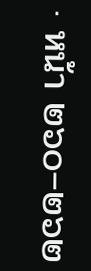· หน้า ๒๖๐–๒๖๒